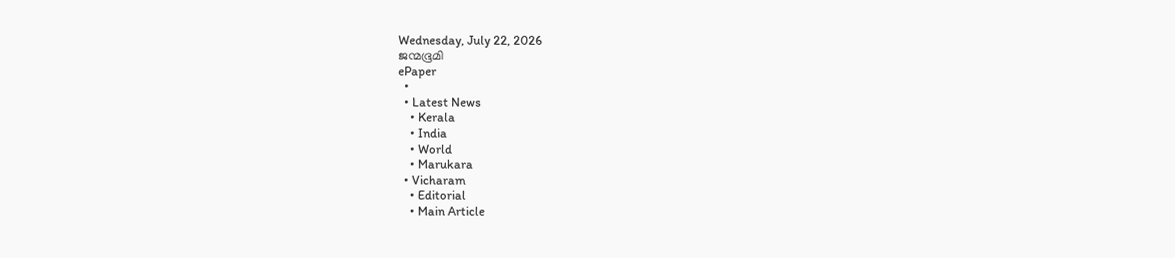Wednesday, July 22, 2026
ജന്മഭൂമി
ePaper
  •
  • Latest News
    • Kerala
    • India
    • World
    • Marukara
  • Vicharam
    • Editorial
    • Main Article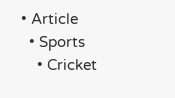• Article
  • Sports
    • Cricket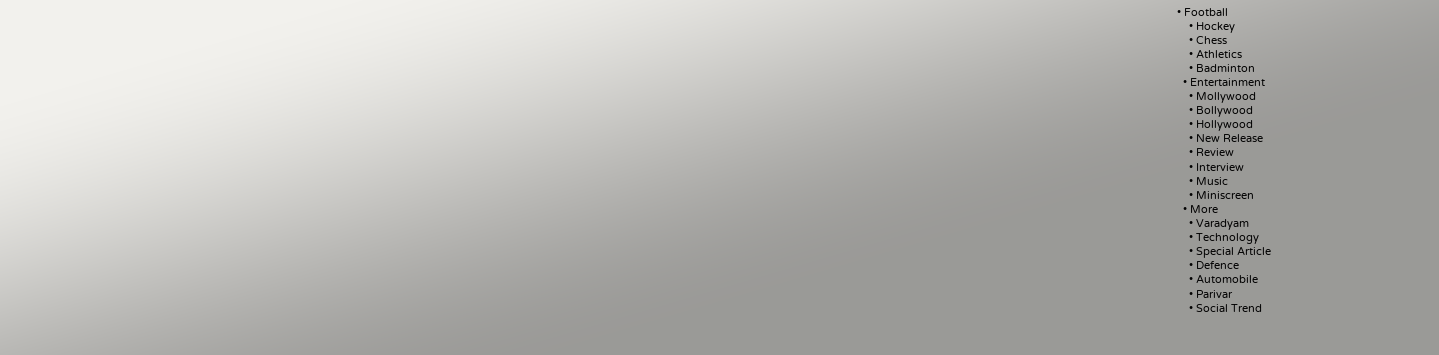• Football
    • Hockey
    • Chess
    • Athletics
    • Badminton
  • Entertainment
    • Mollywood
    • Bollywood
    • Hollywood
    • New Release
    • Review
    • Interview
    • Music
    • Miniscreen
  • More
    • Varadyam
    • Technology
    • Special Article
    • Defence
    • Automobile
    • Parivar
    • Social Trend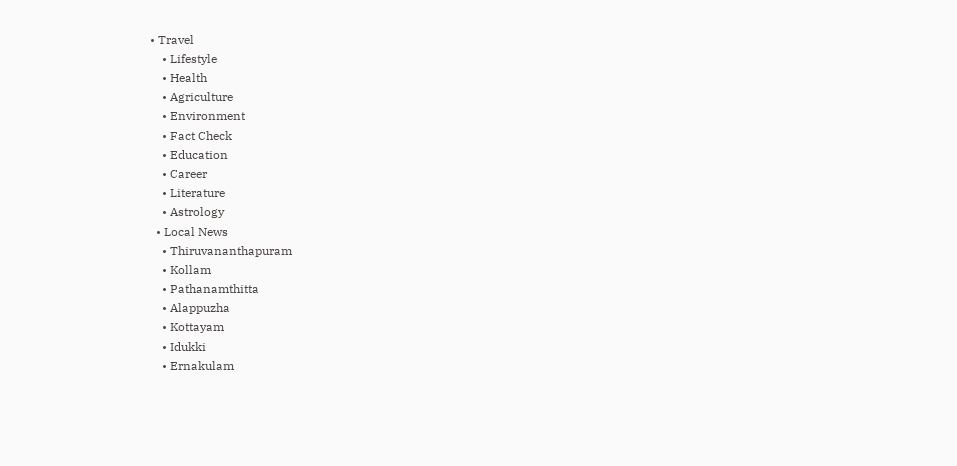• Travel
    • Lifestyle
    • Health
    • Agriculture
    • Environment
    • Fact Check
    • Education
    • Career
    • Literature
    • Astrology
  • Local News
    • Thiruvananthapuram
    • Kollam
    • Pathanamthitta
    • Alappuzha
    • Kottayam
    • Idukki
    • Ernakulam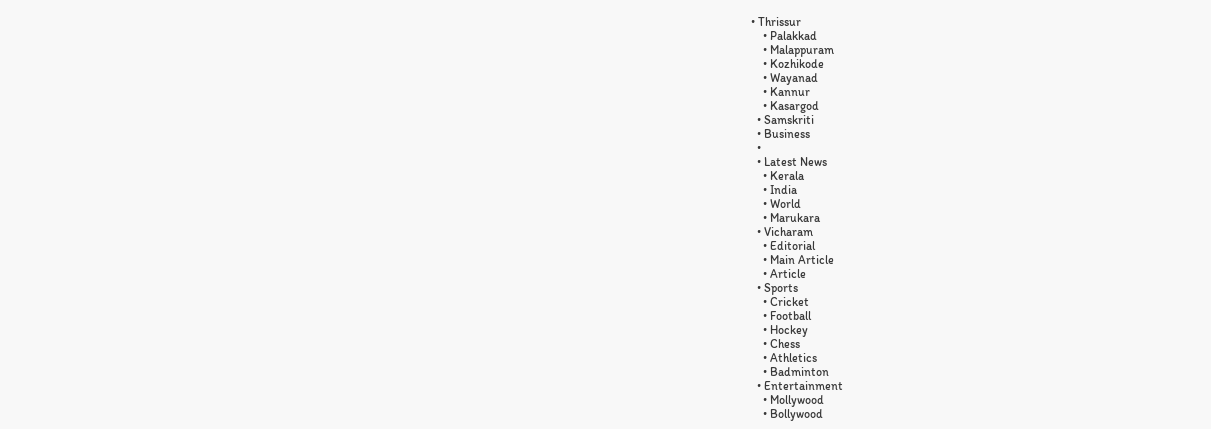• Thrissur
    • Palakkad
    • Malappuram
    • Kozhikode
    • Wayanad
    • Kannur
    • Kasargod
  • Samskriti
  • Business
  •
  • Latest News
    • Kerala
    • India
    • World
    • Marukara
  • Vicharam
    • Editorial
    • Main Article
    • Article
  • Sports
    • Cricket
    • Football
    • Hockey
    • Chess
    • Athletics
    • Badminton
  • Entertainment
    • Mollywood
    • Bollywood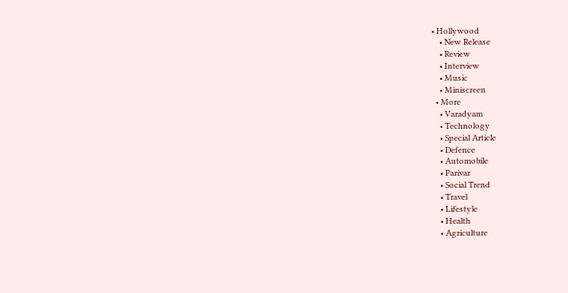• Hollywood
    • New Release
    • Review
    • Interview
    • Music
    • Miniscreen
  • More
    • Varadyam
    • Technology
    • Special Article
    • Defence
    • Automobile
    • Parivar
    • Social Trend
    • Travel
    • Lifestyle
    • Health
    • Agriculture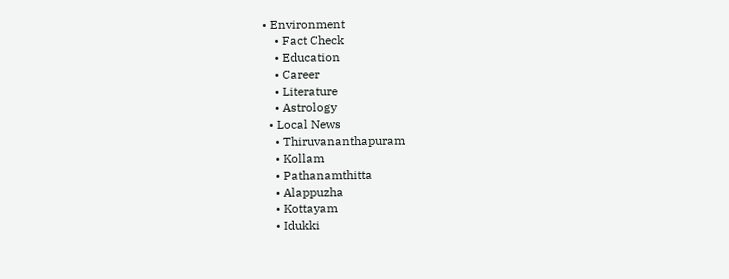• Environment
    • Fact Check
    • Education
    • Career
    • Literature
    • Astrology
  • Local News
    • Thiruvananthapuram
    • Kollam
    • Pathanamthitta
    • Alappuzha
    • Kottayam
    • Idukki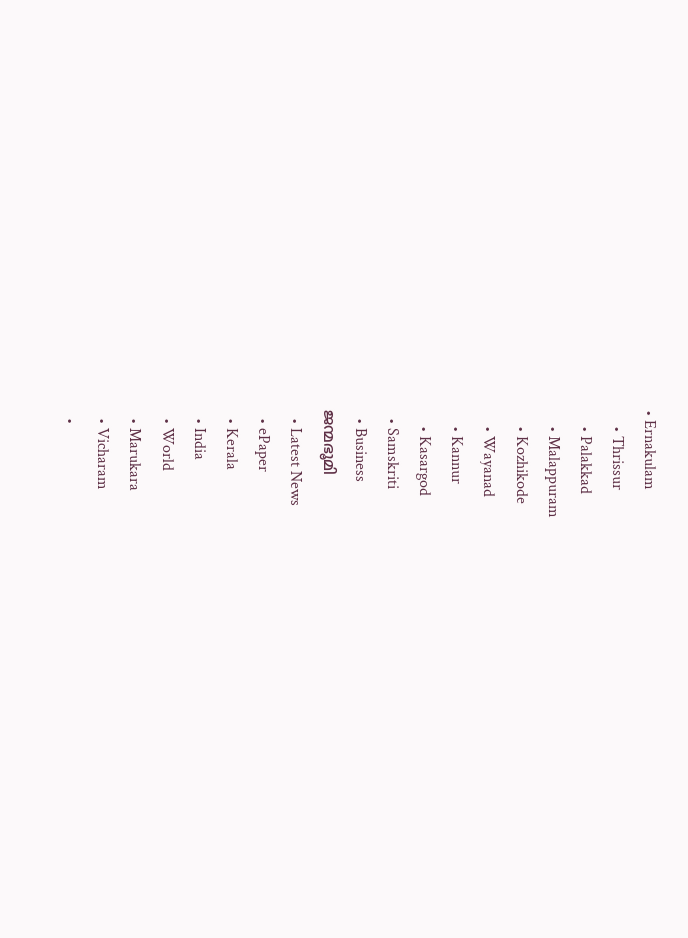• Ernakulam
    • Thrissur
    • Palakkad
    • Malappuram
    • Kozhikode
    • Wayanad
    • Kannur
    • Kasargod
  • Samskriti
  • Business
ജന്മഭൂമി
  • Latest News
  • ePaper
  • Kerala
  • India
  • World
  • Marukara
  • Vicharam
  •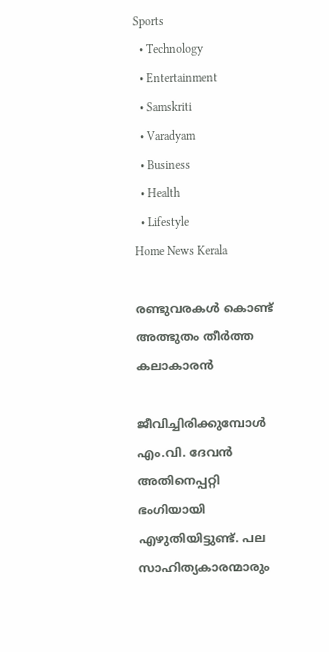Sports
  • Technology
  • Entertainment
  • Samskriti
  • Varadyam
  • Business
  • Health
  • Lifestyle
Home News Kerala

രണ്ടുവരകള്‍ കൊണ്ട് അത്ഭുതം തീര്‍ത്ത കലാകാരന്‍

ജീവിച്ചിരിക്കുമ്പോള്‍ എം.വി. ദേവന്‍ അതിനെപ്പറ്റി ഭംഗിയായി എഴുതിയിട്ടുണ്ട്. പല സാഹിത്യകാരന്മാരും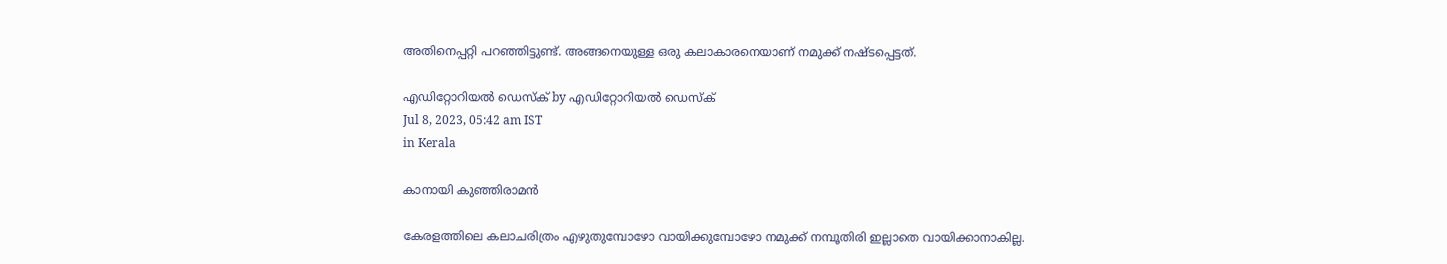അതിനെപ്പറ്റി പറഞ്ഞിട്ടുണ്ട്. അങ്ങനെയുള്ള ഒരു കലാകാരനെയാണ് നമുക്ക് നഷ്ടപ്പെട്ടത്.

എഡിറ്റോറിയൽ ഡെസ്ക് by എഡിറ്റോറിയൽ ഡെസ്ക്
Jul 8, 2023, 05:42 am IST
in Kerala

കാനായി കുഞ്ഞിരാമന്‍

കേരളത്തിലെ കലാചരിത്രം എഴുതുമ്പോഴോ വായിക്കുമ്പോഴോ നമുക്ക് നമ്പൂതിരി ഇല്ലാതെ വായിക്കാനാകില്ല.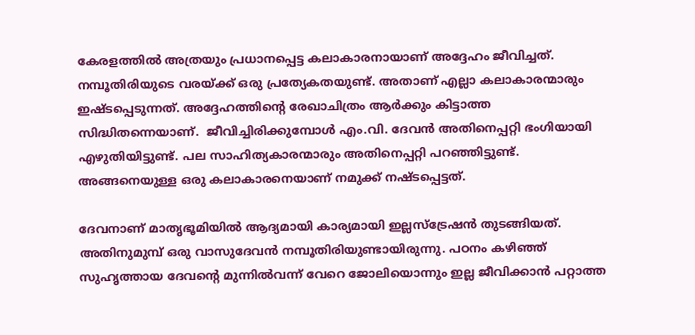കേരളത്തില്‍ അത്രയും പ്രധാനപ്പെട്ട കലാകാരനായാണ് അദ്ദേഹം ജീവിച്ചത്. നമ്പൂതിരിയുടെ വരയ്‌ക്ക് ഒരു പ്രത്യേകതയുണ്ട്. അതാണ് എല്ലാ കലാകാരന്മാരും ഇഷ്ടപ്പെടുന്നത്. അദ്ദേഹത്തിന്റെ രേഖാചിത്രം ആര്‍ക്കും കിട്ടാത്ത സിദ്ധിതന്നെയാണ്.  ജീവിച്ചിരിക്കുമ്പോള്‍ എം.വി. ദേവന്‍ അതിനെപ്പറ്റി ഭംഗിയായി എഴുതിയിട്ടുണ്ട്. പല സാഹിത്യകാരന്മാരും അതിനെപ്പറ്റി പറഞ്ഞിട്ടുണ്ട്. അങ്ങനെയുള്ള ഒരു കലാകാരനെയാണ് നമുക്ക് നഷ്ടപ്പെട്ടത്.

ദേവനാണ് മാതൃഭൂമിയില്‍ ആദ്യമായി കാര്യമായി ഇല്ലസ്ട്രേഷന്‍ തുടങ്ങിയത്. അതിനുമുമ്പ് ഒരു വാസുദേവന്‍ നമ്പൂതിരിയുണ്ടായിരുന്നു. പഠനം കഴിഞ്ഞ് സുഹൃത്തായ ദേവന്റെ മുന്നില്‍വന്ന് വേറെ ജോലിയൊന്നും ഇല്ല ജീവിക്കാന്‍ പറ്റാത്ത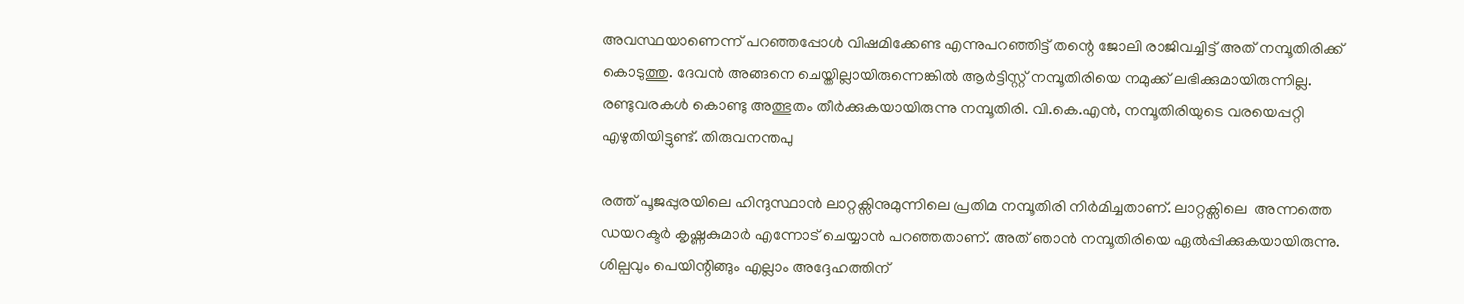അവസ്ഥയാണെന്ന് പറഞ്ഞപ്പോള്‍ വിഷമിക്കേണ്ട എന്നുപറഞ്ഞിട്ട് തന്റെ ജോലി രാജിവച്ചിട്ട് അത് നമ്പൂതിരിക്ക് കൊടുത്തു. ദേവന്‍ അങ്ങനെ ചെയ്തില്ലായിരുന്നെങ്കില്‍ ആര്‍ട്ടിസ്റ്റ് നമ്പൂതിരിയെ നമുക്ക് ലഭിക്കുമായിരുന്നില്ല. രണ്ടുവരകള്‍ കൊണ്ടു അത്ഭുതം തീര്‍ക്കുകയായിരുന്നു നമ്പൂതിരി. വി.കെ.എന്‍, നമ്പൂതിരിയുടെ വരയെപ്പറ്റി എഴുതിയിട്ടുണ്ട്. തിരുവനന്തപു

രത്ത് പൂജപ്പുരയിലെ ഹിന്ദുസ്ഥാന്‍ ലാറ്റക്സിനുമുന്നിലെ പ്രതിമ നമ്പൂതിരി നിര്‍മിച്ചതാണ്. ലാറ്റക്സിലെ  അന്നത്തെ ഡയറക്ടര്‍ കൃഷ്ണകുമാര്‍ എന്നോട് ചെയ്യാന്‍ പറഞ്ഞതാണ്. അത് ഞാന്‍ നമ്പൂതിരിയെ ഏല്‍പ്പിക്കുകയായിരുന്നു. ശില്പവും പെയിന്റിങ്ങും എല്ലാം അദ്ദേഹത്തിന്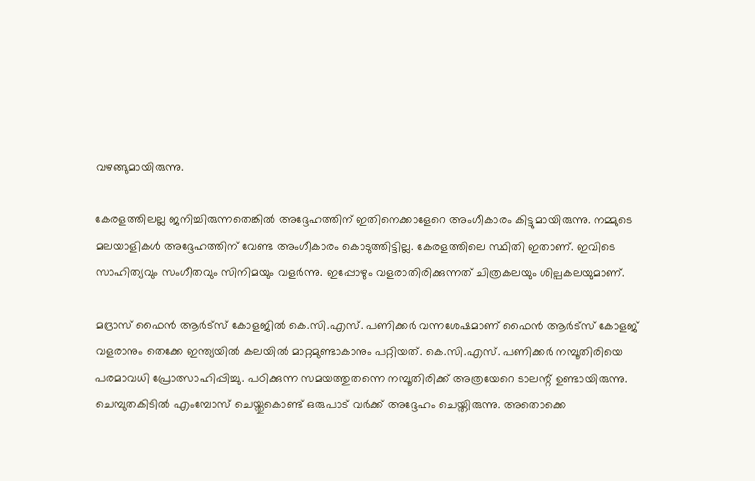വഴങ്ങുമായിരുന്നു.

കേരളത്തിലല്ല ജനിച്ചിരുന്നതെങ്കില്‍ അദ്ദേഹത്തിന് ഇതിനെക്കാളേറെ അംഗീകാരം കിട്ടുമായിരുന്നു. നമ്മുടെ മലയാളികള്‍ അദ്ദേഹത്തിന് വേണ്ട അംഗീകാരം കൊടുത്തിട്ടില്ല. കേരളത്തിലെ സ്ഥിതി ഇതാണ്. ഇവിടെ  സാഹിത്യവും സംഗീതവും സിനിമയും വളര്‍ന്നു. ഇപ്പോഴും വളരാതിരിക്കുന്നത് ചിത്രകലയും ശില്പകലയുമാണ്.

മദ്രാസ് ഫൈന്‍ ആര്‍ട്സ് കോളജില്‍ കെ.സി.എസ്. പണിക്കര്‍ വന്നശേഷമാണ് ഫൈന്‍ ആര്‍ട്സ് കോളജ് വളരാനും തെക്കേ ഇന്ത്യയില്‍ കലയില്‍ മാറ്റമുണ്ടാകാനും പറ്റിയത്. കെ.സി.എസ്. പണിക്കര്‍ നമ്പൂതിരിയെ പരമാവധി പ്രോത്സാഹിപ്പിച്ചു. പഠിക്കുന്ന സമയത്തുതന്നെ നമ്പൂതിരിക്ക് അത്രയേറെ ടാലന്റ് ഉണ്ടായിരുന്നു. ചെമ്പുതകിടില്‍ എംമ്പോസ് ചെയ്തുകൊണ്ട് ഒരുപാട് വര്‍ക്ക് അദ്ദേഹം ചെയ്തിരുന്നു. അതൊക്കെ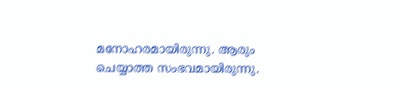മനോഹരമായിരുന്നു. ആരും ചെയ്യാത്ത സംഭവമായിരുന്നു.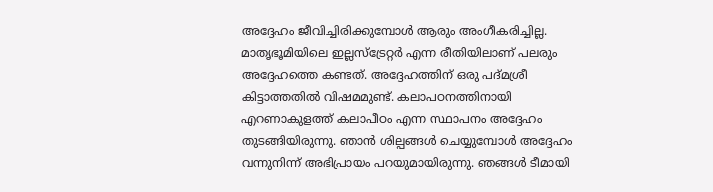അദ്ദേഹം ജീവിച്ചിരിക്കുമ്പോള്‍ ആരും അംഗീകരിച്ചില്ല. മാതൃഭൂമിയിലെ ഇല്ലസ്ട്രേറ്റര്‍ എന്ന രീതിയിലാണ് പലരും അദ്ദേഹത്തെ കണ്ടത്. അദ്ദേഹത്തിന് ഒരു പദ്മശ്രീ കിട്ടാത്തതില്‍ വിഷമമുണ്ട്. കലാപഠനത്തിനായി എറണാകുളത്ത് കലാപീഠം എന്ന സ്ഥാപനം അദ്ദേഹം തുടങ്ങിയിരുന്നു. ഞാന്‍ ശില്പങ്ങള്‍ ചെയ്യുമ്പോള്‍ അദ്ദേഹം വന്നുനിന്ന് അഭിപ്രായം പറയുമായിരുന്നു. ഞങ്ങള്‍ ടീമായി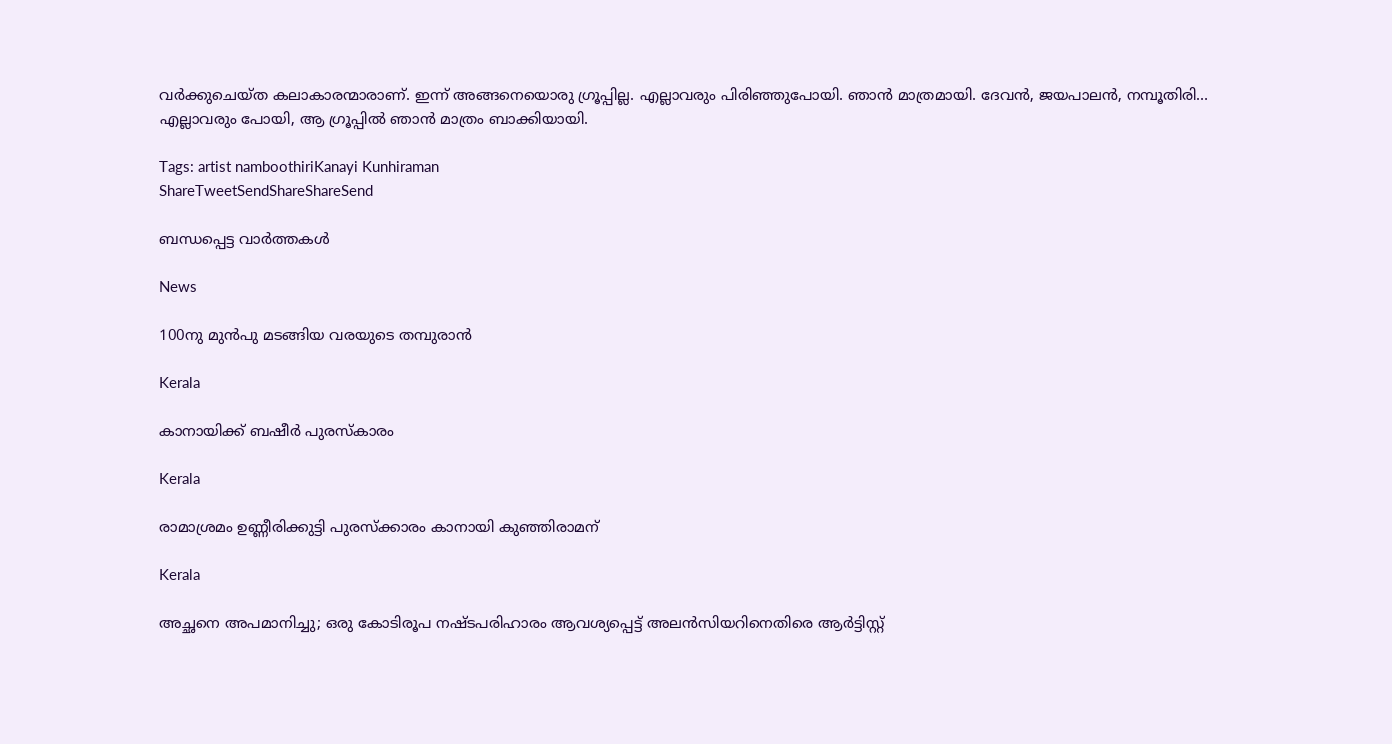വര്‍ക്കുചെയ്ത കലാകാരന്മാരാണ്. ഇന്ന് അങ്ങനെയൊരു ഗ്രൂപ്പില്ല. എല്ലാവരും പിരിഞ്ഞുപോയി. ഞാന്‍ മാത്രമായി. ദേവന്‍, ജയപാലന്‍, നമ്പൂതിരി… എല്ലാവരും പോയി, ആ ഗ്രൂപ്പില്‍ ഞാന്‍ മാത്രം ബാക്കിയായി.

Tags: artist namboothiriKanayi Kunhiraman
ShareTweetSendShareShareSend

ബന്ധപ്പെട്ട വാര്‍ത്തകള്‍

News

100നു മുന്‍പു മടങ്ങിയ വരയുടെ തമ്പുരാന്‍

Kerala

കാനായിക്ക് ബഷീര്‍ പുരസ്‌കാരം

Kerala

രാമാശ്രമം ഉണ്ണീരിക്കുട്ടി പുരസ്‌ക്കാരം കാനായി കുഞ്ഞിരാമന്

Kerala

അച്ഛനെ അപമാനിച്ചു; ഒരു കോടിരൂപ നഷ്ടപരിഹാരം ആവശ്യപ്പെട്ട് അലൻസിയറിനെതിരെ ആർട്ടിസ്റ്റ്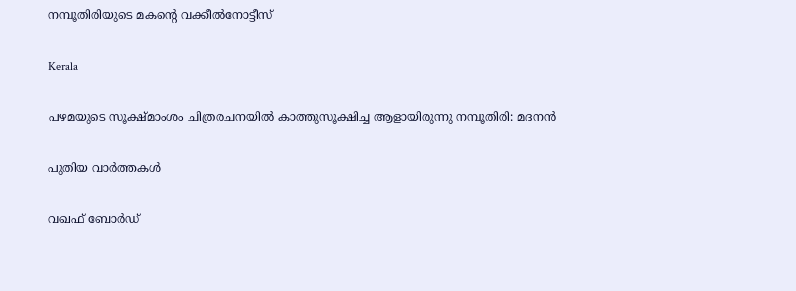നമ്പൂതിരിയുടെ മകന്റെ വക്കീൽനോട്ടീസ്

Kerala

പഴമയുടെ സൂക്ഷ്മാംശം ചിത്രരചനയില്‍ കാത്തുസൂക്ഷിച്ച ആളായിരുന്നു നമ്പൂതിരി: മദനന്‍

പുതിയ വാര്‍ത്തകള്‍

വഖഫ് ബോർഡ്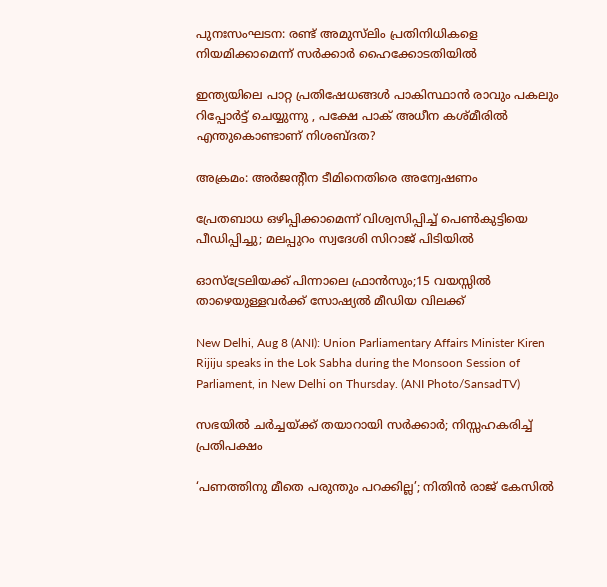പുനഃസംഘടന: രണ്ട് അമുസ്‌ലിം പ്രതിനിധികളെ നിയമിക്കാമെന്ന് സർക്കാർ ഹൈക്കോടതിയിൽ

ഇന്ത്യയിലെ പാറ്റ പ്രതിഷേധങ്ങൾ പാകിസ്ഥാൻ രാവും പകലും റിപ്പോർട്ട് ചെയ്യുന്നു , പക്ഷേ പാക് അധീന കശ്മീരിൽ എന്തുകൊണ്ടാണ് നിശബ്ദത?

അക്രമം: അര്‍ജന്റീന ടീമിനെതിരെ അന്വേഷണം

പ്രേതബാധ ഒഴിപ്പിക്കാമെന്ന് വിശ്വസിപ്പിച്ച് പെൺകുട്ടിയെ പീഡിപ്പിച്ചു; മലപ്പുറം സ്വദേശി സിറാജ് പിടിയിൽ

ഓസ്‌ട്രേലിയക്ക് പിന്നാലെ ഫ്രാന്‍സും;15 വയസ്സിൽ താഴെയുള്ളവർക്ക് സോഷ്യൽ മീഡിയ വിലക്ക്

New Delhi, Aug 8 (ANI): Union Parliamentary Affairs Minister Kiren Rijiju speaks in the Lok Sabha during the Monsoon Session of Parliament, in New Delhi on Thursday. (ANI Photo/SansadTV)

സഭയിൽ ചർച്ചയ്‌ക്ക് തയാറായി സർക്കാർ; നിസ്സഹകരിച്ച് പ്രതിപക്ഷം

‘പണത്തിനു മീതെ പരുന്തും പറക്കില്ല’; നിതിൻ രാജ് കേസിൽ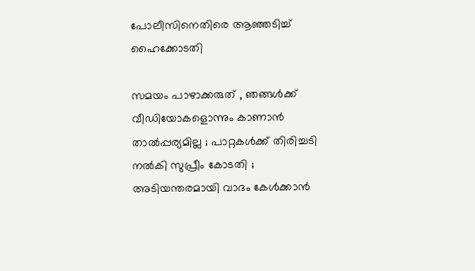പോലീസിനെതിരെ ആഞ്ഞടിച്ച് ഹൈക്കോടതി

സമയം പാഴാക്കരുത് , ഞങ്ങൾക്ക് വീഡിയോകളൊന്നും കാണാൻ താൽപ്പര്യമില്ല ; പാറ്റകൾക്ക് തിരിച്ചടി നൽകി സുപ്രീം കോടതി ; അടിയന്തരമായി വാദം കേൾക്കാൻ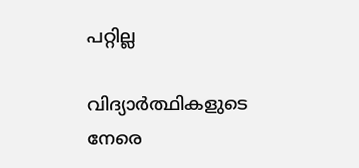പറ്റില്ല

വിദ്യാർത്ഥികളുടെ നേരെ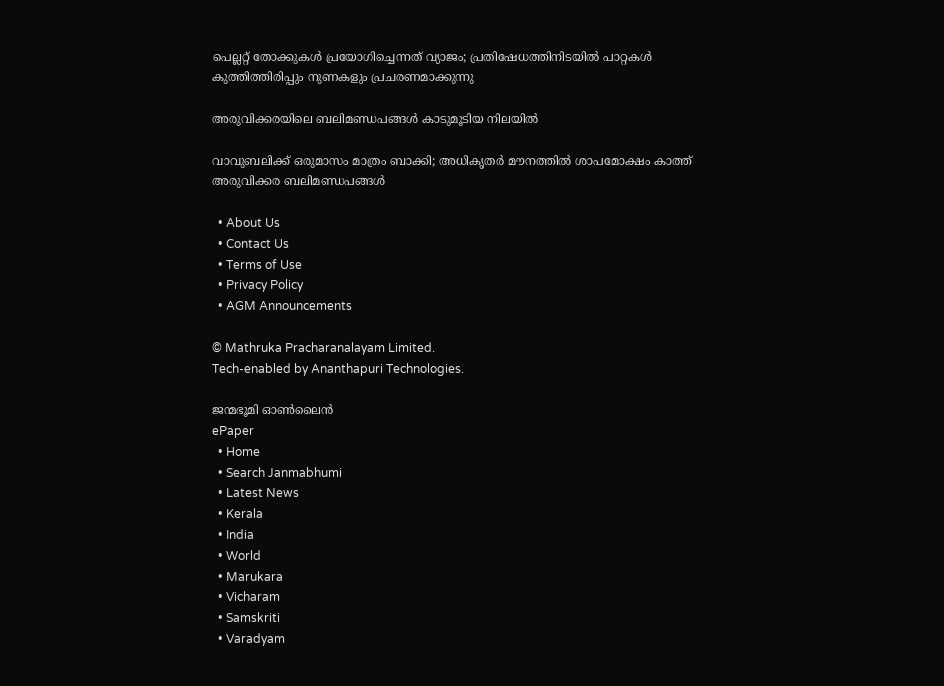പെല്ലറ്റ് തോക്കുകൾ പ്രയോഗിച്ചെന്നത് വ്യാജം; പ്രതിഷേധത്തിനിടയിൽ പാറ്റകൾ കുത്തിത്തിരിപ്പും നുണകളും പ്രചരണമാക്കുന്നു

അരുവിക്കരയിലെ ബലിമണ്ഡപങ്ങള്‍ കാടുമൂടിയ നിലയില്‍

വാവുബലിക്ക് ഒരുമാസം മാത്രം ബാക്കി; അധികൃതര്‍ മൗനത്തില്‍ ശാപമോക്ഷം കാത്ത് അരുവിക്കര ബലിമണ്ഡപങ്ങള്‍

  • About Us
  • Contact Us
  • Terms of Use
  • Privacy Policy
  • AGM Announcements

© Mathruka Pracharanalayam Limited.
Tech-enabled by Ananthapuri Technologies.

ജന്മഭൂമി ഓണ്‍ലൈന്‍
ePaper
  • Home
  • Search Janmabhumi
  • Latest News
  • Kerala
  • India
  • World
  • Marukara
  • Vicharam
  • Samskriti
  • Varadyam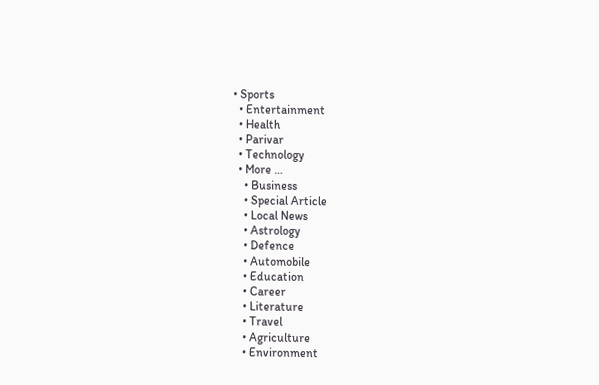• Sports
  • Entertainment
  • Health
  • Parivar
  • Technology
  • More …
    • Business
    • Special Article
    • Local News
    • Astrology
    • Defence
    • Automobile
    • Education
    • Career
    • Literature
    • Travel
    • Agriculture
    • Environment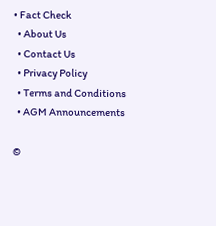• Fact Check
  • About Us
  • Contact Us
  • Privacy Policy
  • Terms and Conditions
  • AGM Announcements

©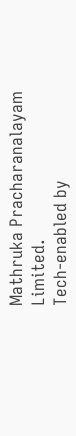Mathruka Pracharanalayam Limited.
Tech-enabled by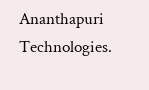Ananthapuri Technologies.